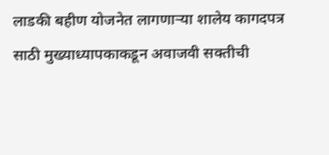लाडकी बहीण योजनेत लागणाऱ्या शालेय कागदपत्र साठी मुख्याध्यापकाकडून अवाजवी सक्तीची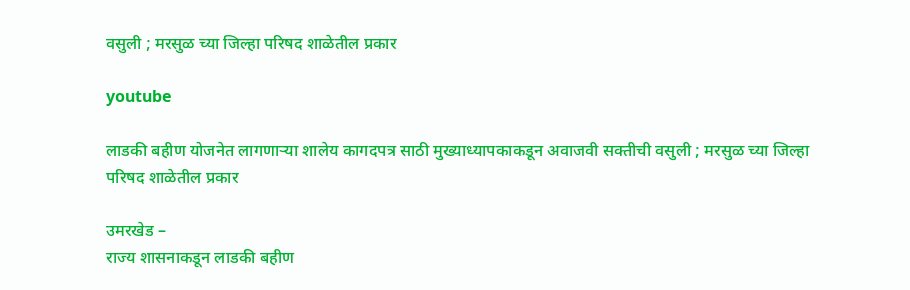वसुली ; मरसुळ च्या जिल्हा परिषद शाळेतील प्रकार

youtube

लाडकी बहीण योजनेत लागणाऱ्या शालेय कागदपत्र साठी मुख्याध्यापकाकडून अवाजवी सक्तीची वसुली ; मरसुळ च्या जिल्हा परिषद शाळेतील प्रकार

उमरखेड –
राज्य शासनाकडून लाडकी बहीण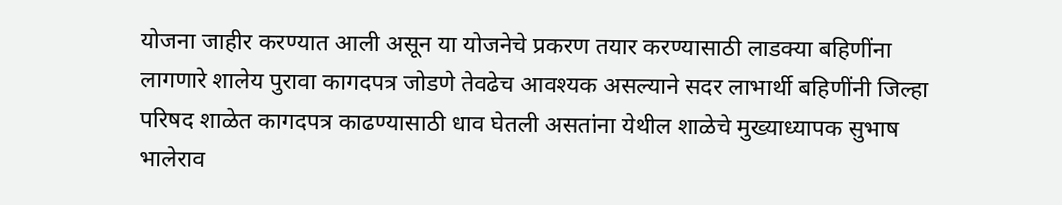योजना जाहीर करण्यात आली असून या योजनेचे प्रकरण तयार करण्यासाठी लाडक्या बहिणींना लागणारे शालेय पुरावा कागदपत्र जोडणे तेवढेच आवश्यक असल्याने सदर लाभार्थी बहिणींनी जिल्हा परिषद शाळेत कागदपत्र काढण्यासाठी धाव घेतली असतांना येथील शाळेचे मुख्याध्यापक सुभाष भालेराव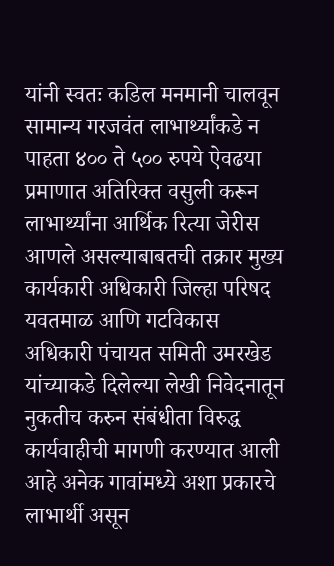यांनी स्वतः कडिल मनमानी चालवून सामान्य गरजवंत लाभार्थ्यांकडे न पाहता ४०० ते ५०० रुपये ऐवढया प्रमाणात अतिरिक्त वसुली करून लाभार्थ्यांना आर्थिक रित्या जेरीस आणले असल्याबाबतची तक्रार मुख्य कार्यकारी अधिकारी जिल्हा परिषद यवतमाळ आणि गटविकास अधिकारी पंचायत समिती उमरखेड यांच्याकडे दिलेल्या लेखी निवेदनातून नुकतीच करुन संबंधीता विरुद्ध कार्यवाहीची मागणी करण्यात आली आहे अनेक गावांमध्ये अशा प्रकारचे लाभार्थी असून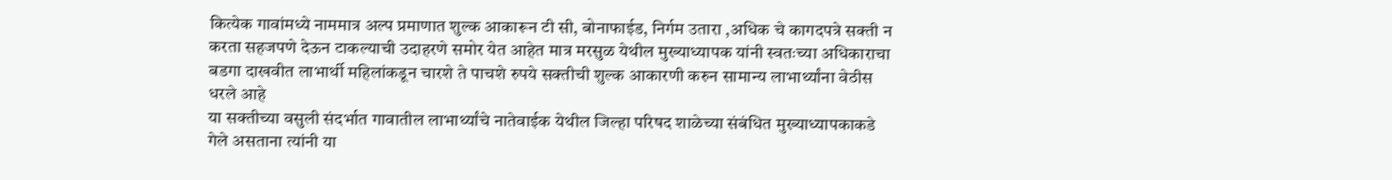कित्येक गावांमध्ये नाममात्र अल्प प्रमाणात शुल्क आकारून टी सी, बोनाफाईड, निर्गम उतारा ,अधिक चे कागदपत्रे सक्ती न करता सहजपणे देऊन टाकल्याची उदाहरणे समोर येत आहेत मात्र मरसुळ येथील मुख्याध्यापक यांनी स्वतःच्या अधिकाराचा बडगा दाखवीत लाभार्थी महिलांकडून चारशे ते पाचशे रुपये सक्तीची शुल्क आकारणी करुन सामान्य लाभार्थ्यांना वेठीस धरले आहे
या सक्तीच्या वसुली संदर्भात गावातील लाभार्थ्यांचे नातेवाईक येथील जिल्हा परिषद शाळेच्या संबंधित मुख्याध्यापकाकडे गेले असताना त्यांनी या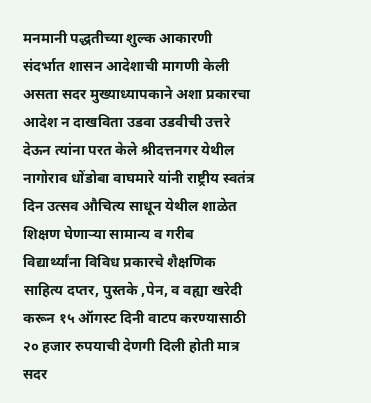मनमानी पद्धतीच्या शुल्क आकारणी संदर्भात शासन आदेशाची मागणी केली असता सदर मुख्याध्यापकाने अशा प्रकारचा आदेश न दाखविता उडवा उडवीची उत्तरे देऊन त्यांना परत केले श्रीदत्तनगर येथील नागोराव धोंडोबा वाघमारे यांनी राष्ट्रीय स्वतंत्र दिन उत्सव औचित्य साधून येथील शाळेत शिक्षण घेणाऱ्या सामान्य व गरीब विद्यार्थ्यांना विविध प्रकारचे शैक्षणिक साहित्य दप्तर, पुस्तके ,पेन, व वह्या खरेदी करून १५ ऑगस्ट दिनी वाटप करण्यासाठी २० हजार रुपयाची देणगी दिली होती मात्र सदर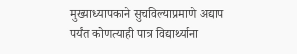मुख्याध्यापकाने सुचविल्याप्रमाणे अद्याप पर्यंत कोणत्याही पात्र विद्यार्थ्याना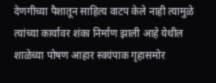देणगीच्या पैशातून साहित्य वाटप केले नाही त्यामुळे त्यांच्या कार्यावर शंका निर्माण झाली आहे येथील शाळेच्या पोषण आहार स्वयंपाक गृहासमोर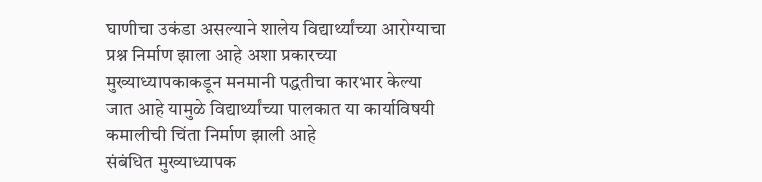घाणीचा उकंडा असल्याने शालेय विद्यार्थ्यांच्या आरोग्याचा प्रश्न निर्माण झाला आहे अशा प्रकारच्या मुख्याध्यापकाकडून मनमानी पद्धतीचा कारभार केल्या जात आहे यामुळे विद्यार्थ्यांच्या पालकात या कार्याविषयी कमालीची चिंता निर्माण झाली आहे
संबंधित मुख्याध्यापक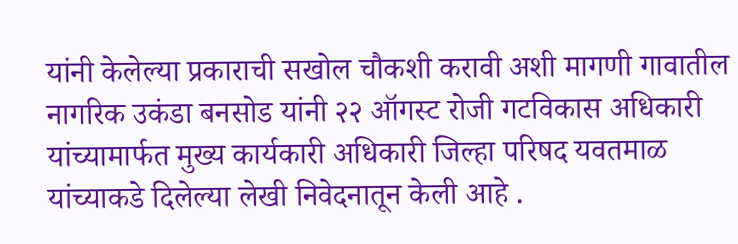यांनी केलेल्या प्रकाराची सखोल चौकशी करावी अशी मागणी गावातील नागरिक उकंडा बनसोड यांनी २२ ऑगस्ट रोजी गटविकास अधिकारी यांच्यामार्फत मुख्य कार्यकारी अधिकारी जिल्हा परिषद यवतमाळ यांच्याकडे दिलेल्या लेखी निवेदनातून केली आहे .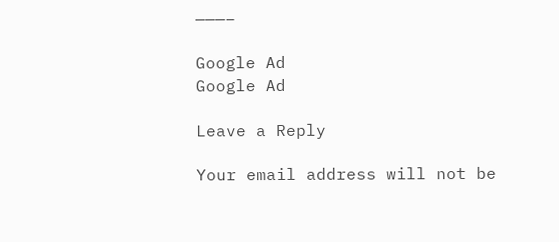———–

Google Ad
Google Ad

Leave a Reply

Your email address will not be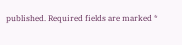published. Required fields are marked *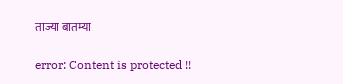ताज्या बातम्या

error: Content is protected !!